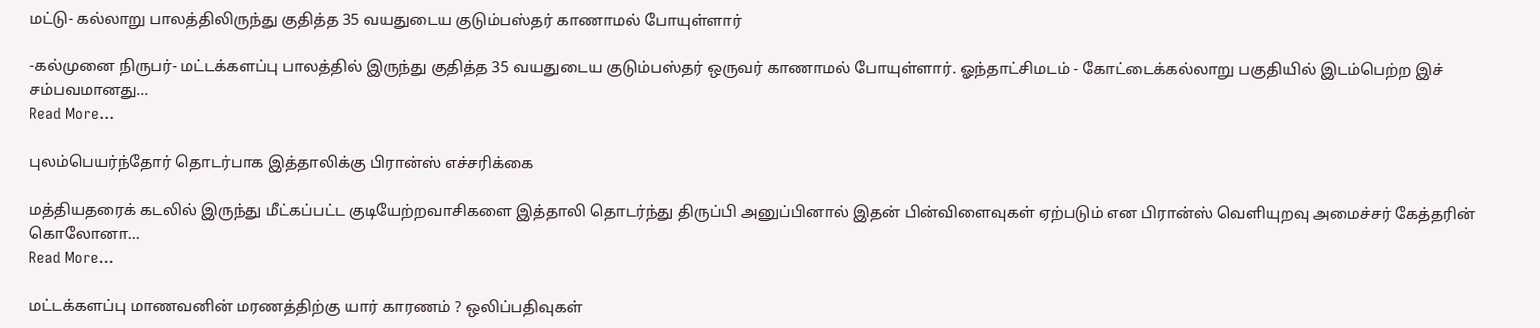மட்டு- கல்லாறு பாலத்திலிருந்து குதித்த 35 வயதுடைய குடும்பஸ்தர் காணாமல் போயுள்ளார்

-கல்முனை நிருபர்- மட்டக்களப்பு பாலத்தில் இருந்து குதித்த 35 வயதுடைய குடும்பஸ்தர் ஒருவர் காணாமல் போயுள்ளார். ஓந்தாட்சிமடம் - கோட்டைக்கல்லாறு பகுதியில் இடம்பெற்ற இச் சம்பவமானது…
Read More...

புலம்பெயர்ந்தோர் தொடர்பாக இத்தாலிக்கு பிரான்ஸ் எச்சரிக்கை

மத்தியதரைக் கடலில் இருந்து மீட்கப்பட்ட குடியேற்றவாசிகளை இத்தாலி தொடர்ந்து திருப்பி அனுப்பினால் இதன் பின்விளைவுகள் ஏற்படும் என பிரான்ஸ் வெளியுறவு அமைச்சர் கேத்தரின் கொலோனா…
Read More...

மட்டக்களப்பு மாணவனின் மரணத்திற்கு யார் காரணம் ? ஒலிப்பதிவுகள்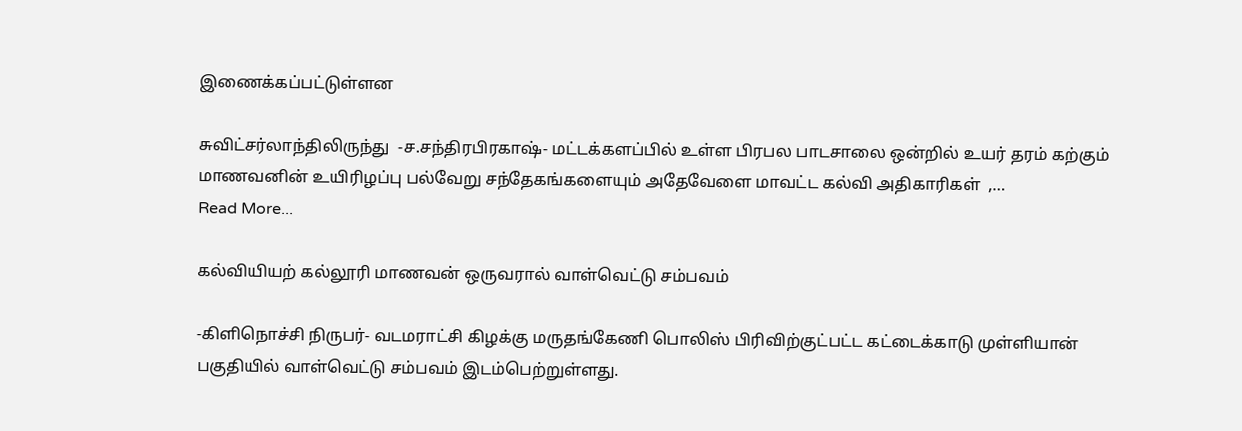இணைக்கப்பட்டுள்ளன

சுவிட்சர்லாந்திலிருந்து  -ச.சந்திரபிரகாஷ்- மட்டக்களப்பில் உள்ள பிரபல பாடசாலை ஒன்றில் உயர் தரம் கற்கும் மாணவனின் உயிரிழப்பு பல்வேறு சந்தேகங்களையும் அதேவேளை மாவட்ட கல்வி அதிகாரிகள்  ,…
Read More...

கல்வியியற் கல்லூரி மாணவன் ஒருவரால் வாள்வெட்டு சம்பவம்

-கிளிநொச்சி நிருபர்- வடமராட்சி கிழக்கு மருதங்கேணி பொலிஸ் பிரிவிற்குட்பட்ட கட்டைக்காடு முள்ளியான் பகுதியில் வாள்வெட்டு சம்பவம் இடம்பெற்றுள்ளது.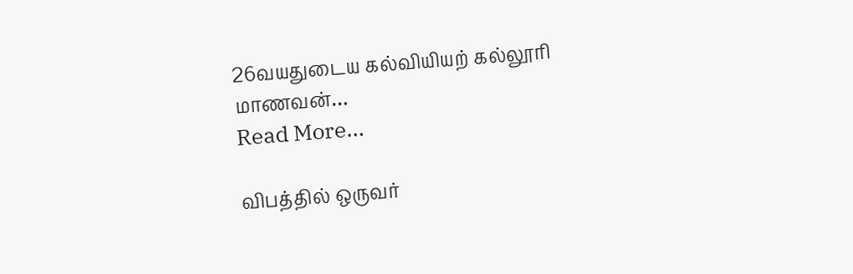26வயதுடைய கல்வியியற் கல்லூரி மாணவன்…
Read More...

விபத்தில் ஒருவர்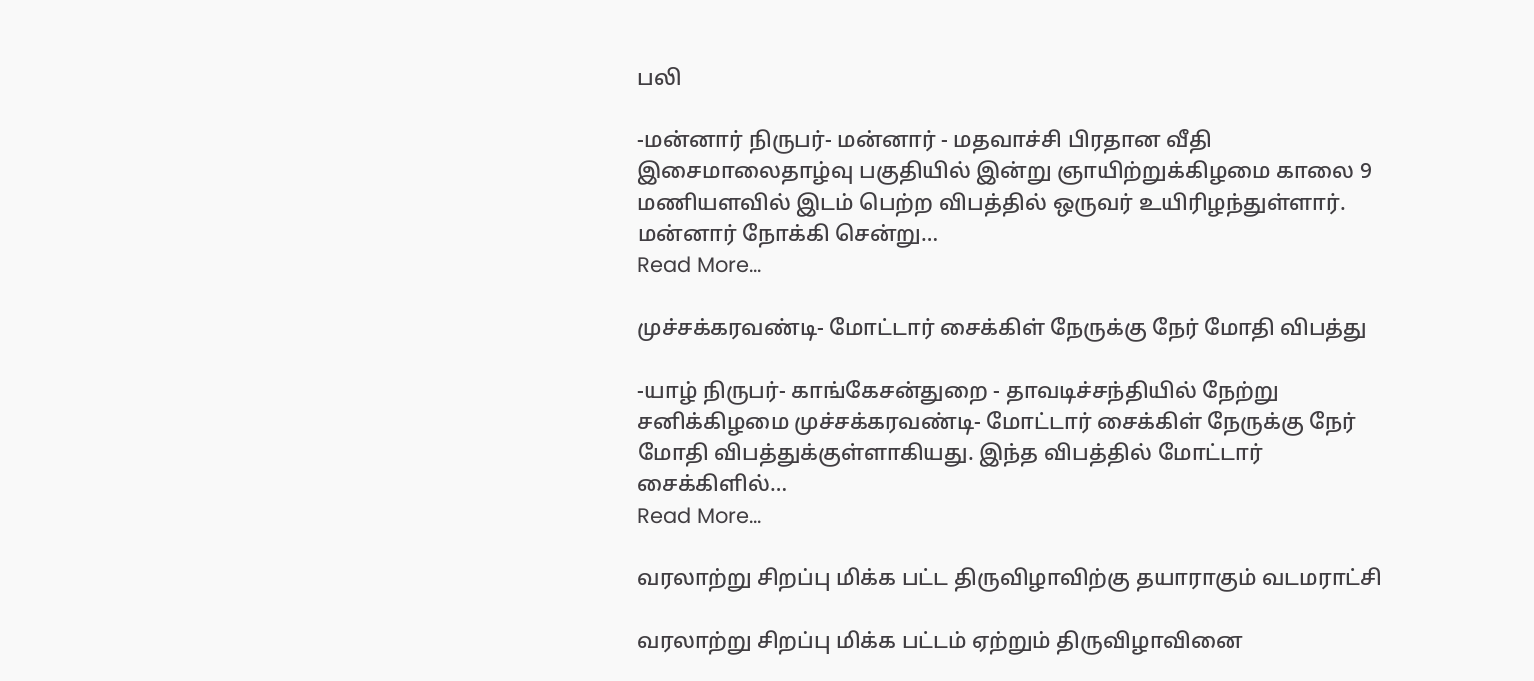பலி

-மன்னார் நிருபர்- மன்னார் - மதவாச்சி பிரதான வீதி இசைமாலைதாழ்வு பகுதியில் இன்று ஞாயிற்றுக்கிழமை காலை 9 மணியளவில் இடம் பெற்ற விபத்தில் ஒருவர் உயிரிழந்துள்ளார். மன்னார் நோக்கி சென்று…
Read More...

முச்சக்கரவண்டி- மோட்டார் சைக்கிள் நேருக்கு நேர் மோதி விபத்து

-யாழ் நிருபர்- காங்கேசன்துறை - தாவடிச்சந்தியில் நேற்று சனிக்கிழமை முச்சக்கரவண்டி- மோட்டார் சைக்கிள் நேருக்கு நேர் மோதி விபத்துக்குள்ளாகியது. இந்த விபத்தில் மோட்டார் சைக்கிளில்…
Read More...

வரலாற்று சிறப்பு மிக்க பட்ட திருவிழாவிற்கு தயாராகும் வடமராட்சி

வரலாற்று சிறப்பு மிக்க பட்டம் ஏற்றும் திருவிழாவினை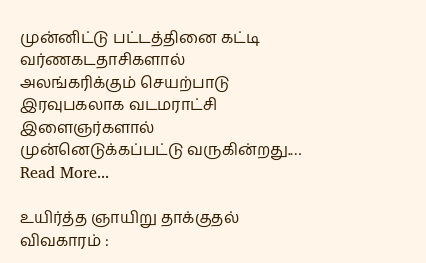முன்னிட்டு பட்டத்தினை கட்டி வர்ணகடதாசிகளால் அலங்கரிக்கும் செயற்பாடு இரவுபகலாக வடமராட்சி இளைஞர்களால் முன்னெடுக்கப்பட்டு வருகின்றது.…
Read More...

உயிர்த்த ஞாயிறு தாக்குதல் விவகாரம் :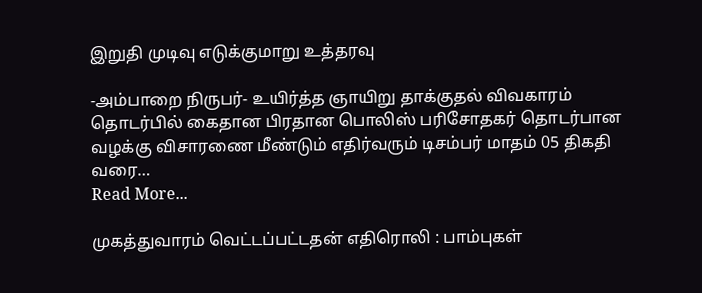இறுதி முடிவு எடுக்குமாறு உத்தரவு

-அம்பாறை நிருபர்- உயிர்த்த ஞாயிறு தாக்குதல் விவகாரம் தொடர்பில் கைதான பிரதான பொலிஸ் பரிசோதகர் தொடர்பான வழக்கு விசாரணை மீண்டும் எதிர்வரும் டிசம்பர் மாதம் 05 திகதி வரை…
Read More...

முகத்துவாரம் வெட்டப்பட்டதன் எதிரொலி : பாம்புகள்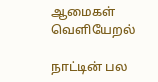ஆமைகள் வெளியேறல்

நாட்டின் பல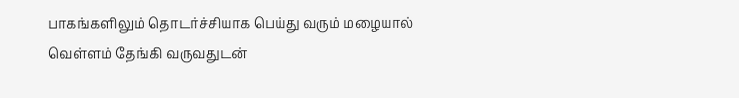பாகங்களிலும் தொடர்ச்சியாக பெய்து வரும் மழையால் வெள்ளம் தேங்கி வருவதுடன்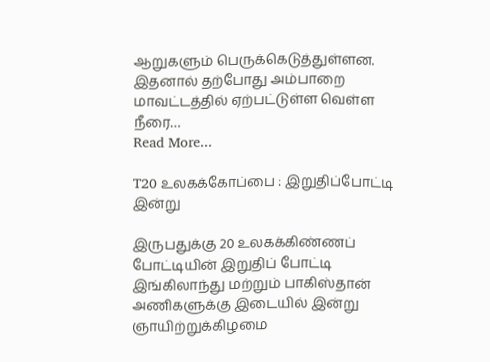ஆறுகளும் பெருக்கெடுத்துள்ளன. இதனால் தற்போது அம்பாறை மாவட்டத்தில் ஏற்பட்டுள்ள வெள்ள நீரை…
Read More...

T20 உலகக்கோப்பை : இறுதிப்போட்டி இன்று

இருபதுக்கு 20 உலகக்கிண்ணப் போட்டியின் இறுதிப் போட்டி இங்கிலாந்து மற்றும் பாகிஸ்தான் அணிகளுக்கு இடையில் இன்று ஞாயிற்றுக்கிழமை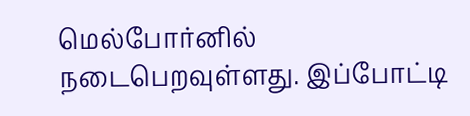மெல்போர்னில் நடைபெறவுள்ளது. இப்போட்டி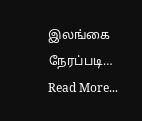இலங்கை நேரப்படி…
Read More...